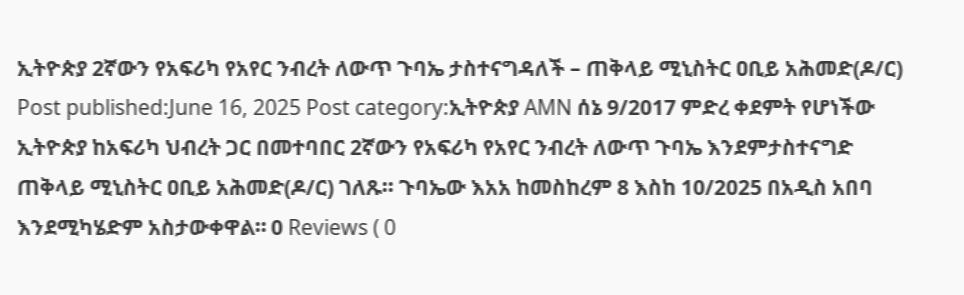ኢትዮጵያ 2ኛውን የአፍሪካ የአየር ንብረት ለውጥ ጉባኤ ታስተናግዳለች – ጠቅላይ ሚኒስትር ዐቢይ አሕመድ(ዶ/ር) Post published:June 16, 2025 Post category:ኢትዮጵያ AMN ሰኔ 9/2017 ምድረ ቀደምት የሆነችው ኢትዮጵያ ከአፍሪካ ህብረት ጋር በመተባበር 2ኛውን የአፍሪካ የአየር ንብረት ለውጥ ጉባኤ እንደምታስተናግድ ጠቅላይ ሚኒስትር ዐቢይ አሕመድ(ዶ/ር) ገለጹ፡፡ ጉባኤው እአአ ከመስከረም 8 እስከ 10/2025 በአዲስ አበባ እንደሚካሄድም አስታውቀዋል። 0 Reviews ( 0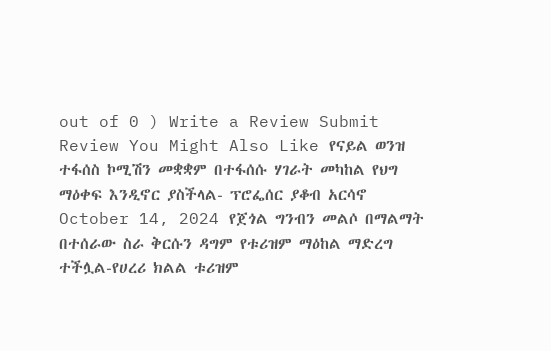out of 0 ) Write a Review Submit Review You Might Also Like የናይል ወንዝ ተፋሰስ ኮሚሽን መቋቋም በተፋሰሱ ሃገራት መካከል የህግ ማዕቀፍ እንዲኖር ያስችላል- ፕሮፌሰር ያቆብ አርሳኖ October 14, 2024 የጀጎል ግንብን መልሶ በማልማት በተሰራው ስራ ቅርሱን ዳግም የቱሪዝም ማዕከል ማድረግ ተችሏል-የሀረሪ ክልል ቱሪዝም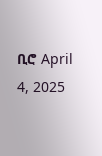ቢሮ April 4, 2025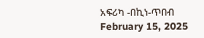አፍሪካ -በኪነ-ጥበብ February 15, 2025